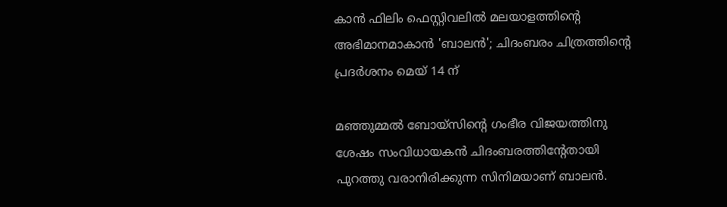കാൻ ഫിലിം ഫെസ്റ്റിവലിൽ മലയാളത്തിന്‍റെ അഭിമാനമാകാൻ 'ബാലൻ'; ചിദംബരം ചിത്രത്തിന്‍റെ പ്രദർശനം മെയ് 14 ന്

മഞ്ഞുമ്മൽ ബോയ്സിന്‍റെ ഗംഭീര വിജയത്തിനു ശേഷം സംവിധായകൻ ചിദംബരത്തിന്‍റേതായി പുറത്തു വരാനിരിക്കുന്ന സിനിമയാണ് ബാലൻ.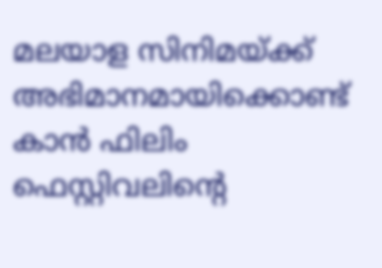മലയാള സിനിമയ്ക്ക് അഭിമാനമായിക്കൊണ്ട് കാൻ ഫിലിം ഫെസ്റ്റിവലിന്‍റെ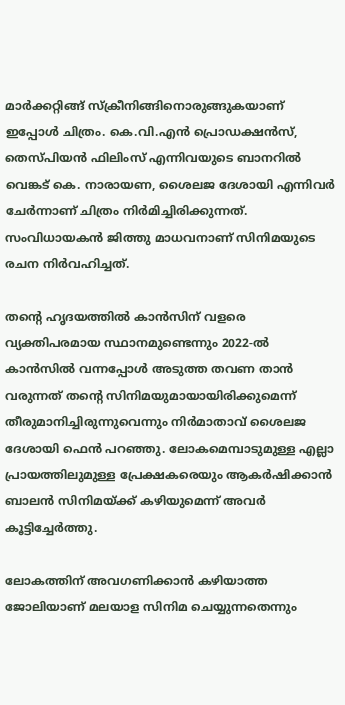മാർക്കറ്റിങ്ങ് സ്ക്രീനിങ്ങിനൊരുങ്ങുകയാണ് ഇപ്പോൾ ചിത്രം. കെ.വി.എൻ പ്രൊഡക്ഷൻസ്, തെസ്പിയൻ ഫിലിംസ് എന്നിവയുടെ ബാനറിൽ വെങ്കട് കെ. നാരായണ, ശൈലജ ദേശായി എന്നിവർ ചേർന്നാണ് ചിത്രം നിർമിച്ചിരിക്കുന്നത്. സംവിധായകൻ ജിത്തു മാധവനാണ് സിനിമയുടെ രചന നിർവഹിച്ചത്.

തന്‍റെ ഹൃദയത്തിൽ കാൻസിന് വളരെ വ്യക്തിപരമായ സ്ഥാനമുണ്ടെന്നും 2022-ൽ കാൻസിൽ വന്നപ്പോൾ അടുത്ത തവണ താൻ വരുന്നത് തന്‍റെ സിനിമയുമായായിരിക്കുമെന്ന് തീരുമാനിച്ചിരുന്നുവെന്നും നിർമാതാവ് ശൈലജ ദേശായി ഫെൻ പറഞ്ഞു. ലോകമെമ്പാടുമുള്ള എല്ലാ പ്രായത്തിലുമുള്ള പ്രേക്ഷകരെയും ആകർഷിക്കാൻ ബാലൻ സിനിമയ്ക്ക് കഴിയുമെന്ന് അവർ കൂട്ടിച്ചേർത്തു.

ലോകത്തിന് അവഗണിക്കാൻ കഴിയാത്ത ജോലിയാണ് മലയാള സിനിമ ചെയ്യുന്നതെന്നും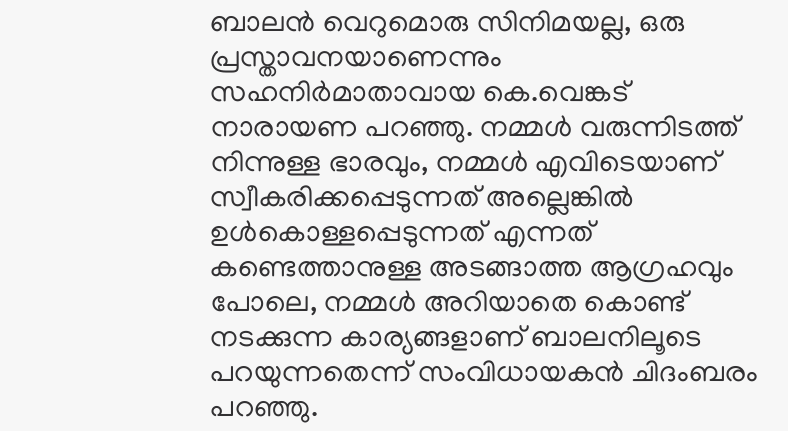ബാലൻ വെറുമൊരു സിനിമയല്ല, ഒരു പ്രസ്താവനയാണെന്നും സഹനിർമാതാവായ കെ.വെങ്കട് നാരായണ പറഞ്ഞു. നമ്മൾ വരുന്നിടത്ത് നിന്നുള്ള ഭാരവും, നമ്മൾ എവിടെയാണ് സ്വീകരിക്കപ്പെടുന്നത് അല്ലെങ്കിൽ ഉൾകൊള്ളപ്പെടുന്നത് എന്നത് കണ്ടെത്താനുള്ള അടങ്ങാത്ത ആഗ്രഹവും പോലെ, നമ്മൾ അറിയാതെ കൊണ്ട് നടക്കുന്ന കാര്യങ്ങളാണ് ബാലനിലൂടെ പറയുന്നതെന്ന് സംവിധായകൻ ചിദംബരം പറഞ്ഞു.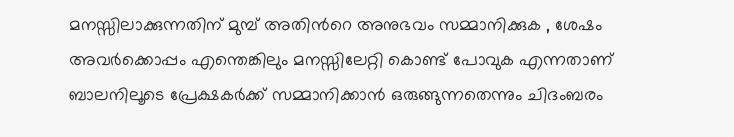മനസ്സിലാക്കുന്നതിന് മുമ്പ് അതിന്‍റെ അനുഭവം സമ്മാനിക്കുക , ശേഷം അവർക്കൊപ്പം എന്തെങ്കിലും മനസ്സിലേറ്റി കൊണ്ട് പോവുക എന്നതാണ് ബാലനിലൂടെ പ്രേക്ഷകർക്ക് സമ്മാനിക്കാൻ ഒരുങ്ങുന്നതെന്നും ചിദംബരം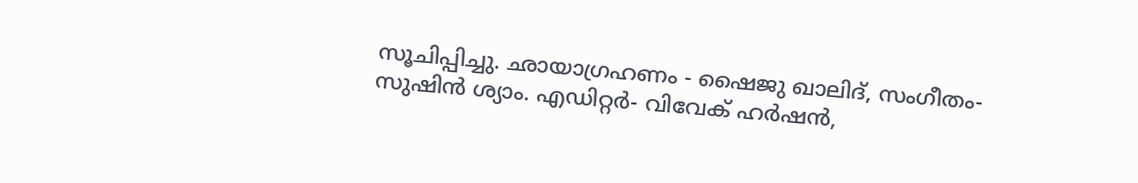സൂചിപ്പിച്ചു. ഛായാഗ്രഹണം - ഷൈജു ഖാലിദ്, സംഗീതം- സുഷിൻ ശ്യാം. എഡിറ്റർ- വിവേക് ഹർഷൻ,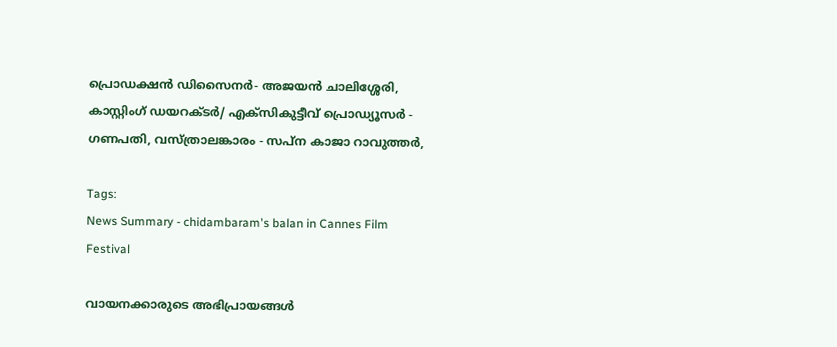പ്രൊഡക്ഷൻ ഡിസൈനർ- അജയൻ ചാലിശ്ശേരി, കാസ്റ്റിംഗ് ഡയറക്ടർ/ എക്സികുട്ടീവ് പ്രൊഡ്യൂസർ - ഗണപതി, വസ്ത്രാലങ്കാരം - സപ്ന കാജാ റാവുത്തർ,

Tags:
News Summary - chidambaram's balan in Cannes Film Festival

വായനക്കാരുടെ അഭിപ്രായങ്ങള്‍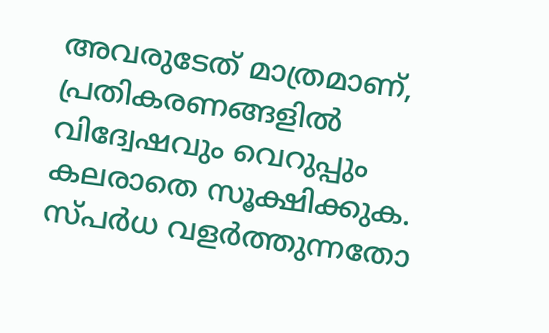അവരുടേത് മാത്രമാണ്, പ്രതികരണങ്ങളിൽ വിദ്വേഷവും വെറുപ്പും കലരാതെ സൂക്ഷിക്കുക. സ്പർധ വളർത്തുന്നതോ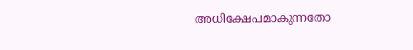അധിക്ഷേപമാകുന്നതോ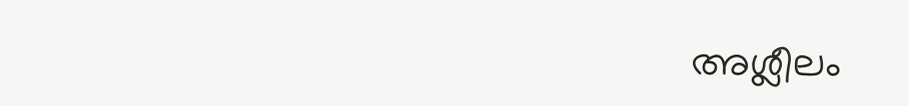അശ്ലീലം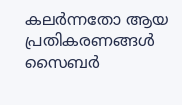കലർന്നതോ ആയ പ്രതികരണങ്ങൾ സൈബർ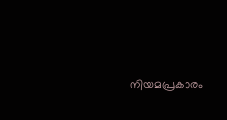നിയമപ്രകാരം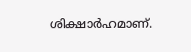ശിക്ഷാർഹമാണ്.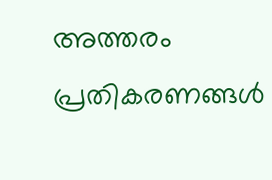അത്തരം പ്രതികരണങ്ങൾ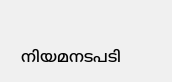നിയമനടപടി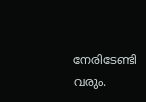നേരിടേണ്ടി വരും.